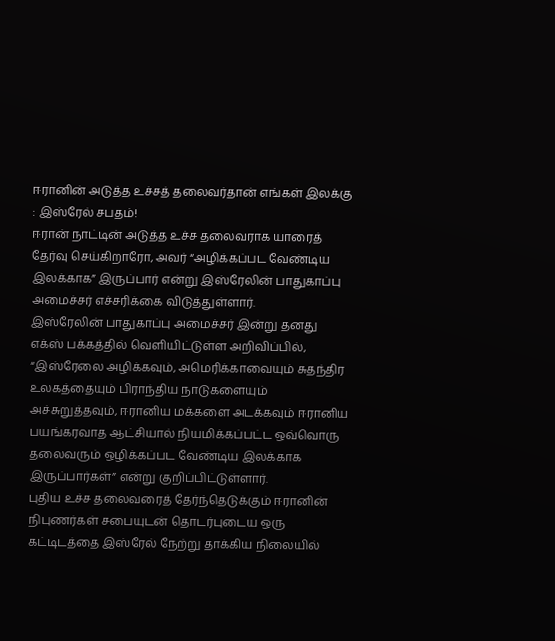ஈரானின் அடுத்த உச்சத் தலைவர்தான் எங்கள் இலக்கு : இஸ்ரேல் சபதம்!
ஈரான் நாட்டின் அடுத்த உச்ச தலைவராக யாரைத் தேர்வு செய்கிறாரோ, அவர் “அழிக்கப்பட வேண்டிய இலக்காக” இருப்பார் என்று இஸ்ரேலின் பாதுகாப்பு அமைச்சர் எச்சரிக்கை விடுத்துள்ளார்.
இஸ்ரேலின் பாதுகாப்பு அமைச்சர் இன்று தனது எக்ஸ் பக்கத்தில் வெளியிட்டுள்ள அறிவிப்பில், “இஸ்ரேலை அழிக்கவும், அமெரிக்காவையும் சுதந்திர உலகத்தையும் பிராந்திய நாடுகளையும் அச்சுறுத்தவும், ஈரானிய மக்களை அடக்கவும் ஈரானிய பயங்கரவாத ஆட்சியால் நியமிக்கப்பட்ட ஒவ்வொரு தலைவரும் ஒழிக்கப்பட வேண்டிய இலக்காக இருப்பார்கள்” என்று குறிப்பிட்டுள்ளார்.
புதிய உச்ச தலைவரைத் தேர்ந்தெடுக்கும் ஈரானின் நிபுணர்கள் சபையுடன் தொடர்புடைய ஒரு கட்டிடத்தை இஸ்ரேல் நேற்று தாக்கிய நிலையில்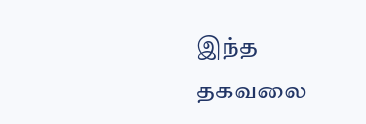இந்த தகவலை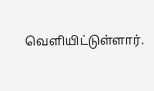வெளியிட்டுள்ளார்.